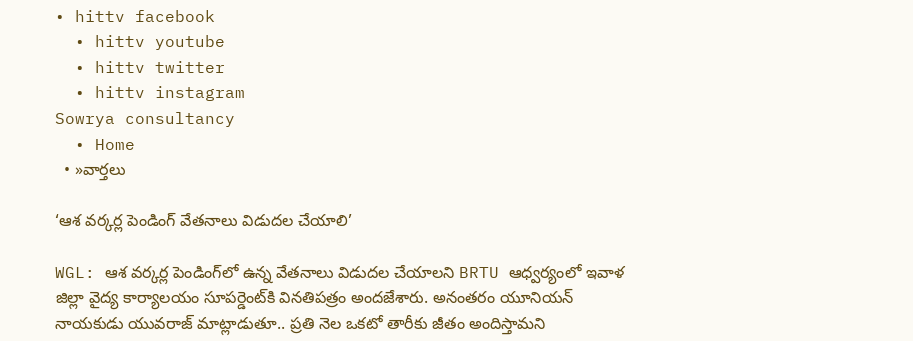• hittv facebook
  • hittv youtube
  • hittv twitter
  • hittv instagram
Sowrya consultancy
  • Home
  • »వార్తలు

‘ఆశ వర్కర్ల పెండింగ్ వేతనాలు విడుదల చేయాలి’

WGL: ఆశ వర్కర్ల పెండింగ్‌లో ఉన్న వేతనాలు విడుదల చేయాలని BRTU ఆధ్వర్యంలో ఇవాళ జిల్లా వైద్య కార్యాలయం సూపర్డెంట్‌కి వినతిపత్రం అందజేశారు. అనంతరం యూనియన్ నాయకుడు యువరాజ్ మాట్లాడుతూ.. ప్రతి నెల ఒకటో తారీకు జీతం అందిస్తామని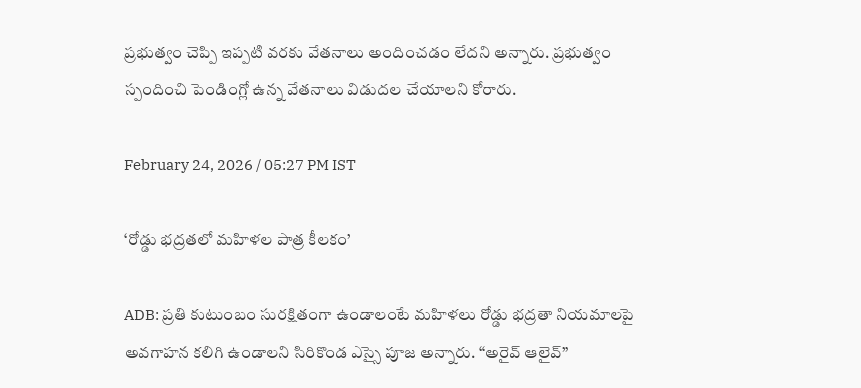ప్రభుత్వం చెప్పి ఇప్పటి వరకు వేతనాలు అందించడం లేదని అన్నారు. ప్రభుత్వం స్పందించి పెండింగ్లో ఉన్న వేతనాలు విడుదల చేయాలని కోరారు.

February 24, 2026 / 05:27 PM IST

‘రోడ్డు భద్రతలో మహిళల పాత్ర కీలకం’

ADB: ప్రతి కుటుంబం సురక్షితంగా ఉండాలంటే మహిళలు రోడ్డు భద్రతా నియమాలపై అవగాహన కలిగి ఉండాలని సిరికొండ ఎస్సై పూజ అన్నారు. “అరైవ్ ఆలైవ్”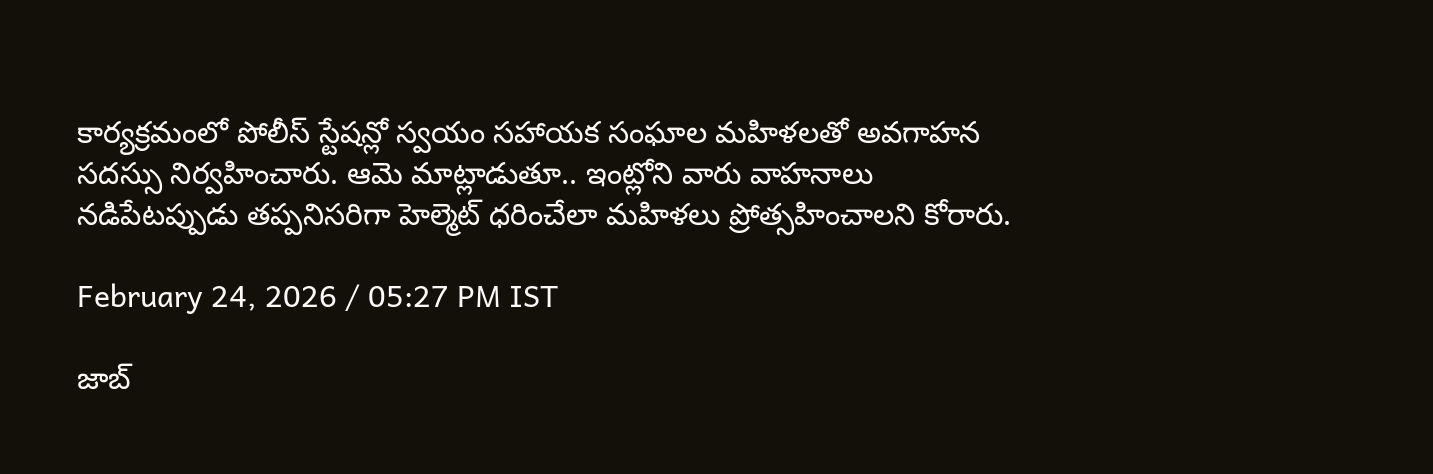కార్యక్రమంలో పోలీస్ స్టేషన్లో స్వయం సహాయక సంఘాల మహిళలతో అవగాహన సదస్సు నిర్వహించారు. ఆమె మాట్లాడుతూ.. ఇంట్లోని వారు వాహనాలు నడిపేటప్పుడు తప్పనిసరిగా హెల్మెట్ ధరించేలా మహిళలు ప్రోత్సహించాలని కోరారు.

February 24, 2026 / 05:27 PM IST

జాబ్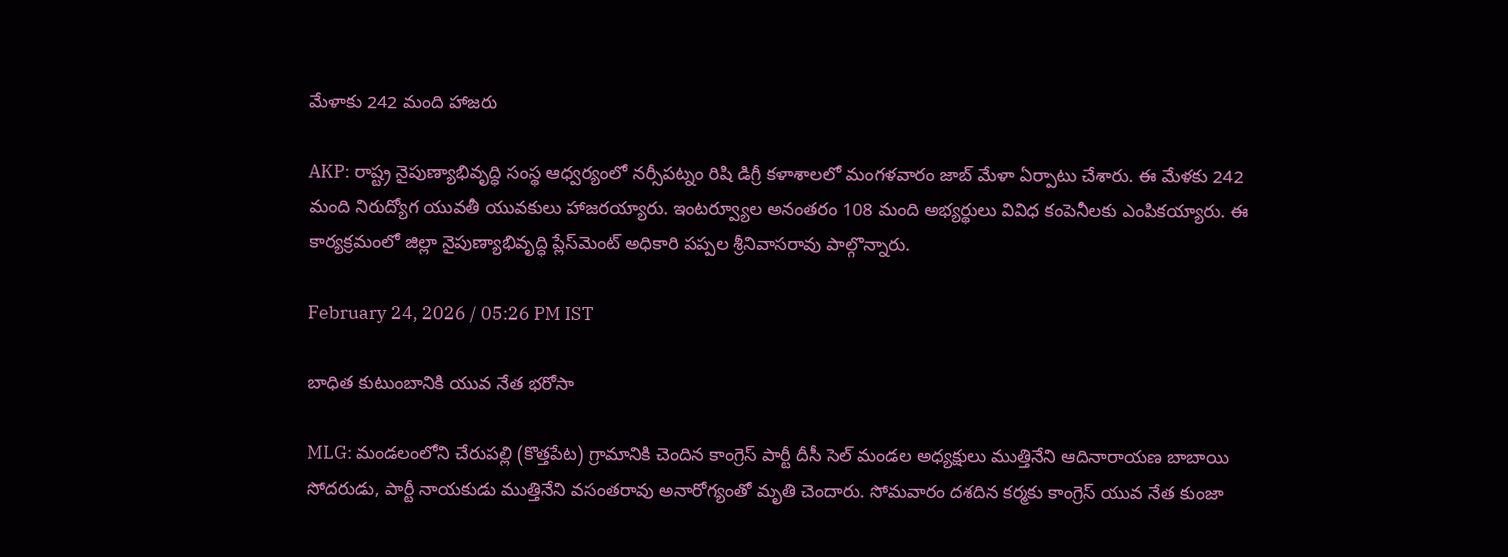మేళాకు 242 మంది హాజరు

AKP: రాష్ట్ర నైపుణ్యాభివృద్ధి సంస్థ ఆధ్వర్యంలో నర్సీపట్నం రిషి డిగ్రీ కళాశాలలో మంగళవారం జాబ్ మేళా ఏర్పాటు చేశారు. ఈ మేళకు 242 మంది నిరుద్యోగ యువతీ యువకులు హాజరయ్యారు. ఇంటర్వ్యూల అనంతరం 108 మంది అభ్యర్థులు వివిధ కంపెనీలకు ఎంపికయ్యారు. ఈ కార్యక్రమంలో జిల్లా నైపుణ్యాభివృద్ధి ప్లేస్‌మెంట్ అధికారి పప్పల శ్రీనివాసరావు పాల్గొన్నారు.

February 24, 2026 / 05:26 PM IST

బాధిత కుటుంబానికి యువ నేత భరోసా

MLG: మండలంలోని చేరుపల్లి (కొత్తపేట) గ్రామానికి చెందిన కాంగ్రెస్ పార్టీ దీసీ సెల్ మండల అధ్యక్షులు ముత్తినేని ఆదినారాయణ బాబాయి సోదరుడు, పార్టీ నాయకుడు ముత్తినేని వసంతరావు అనారోగ్యంతో మృతి చెందారు. సోమవారం దశదిన కర్మకు కాంగ్రెస్ యువ నేత కుంజా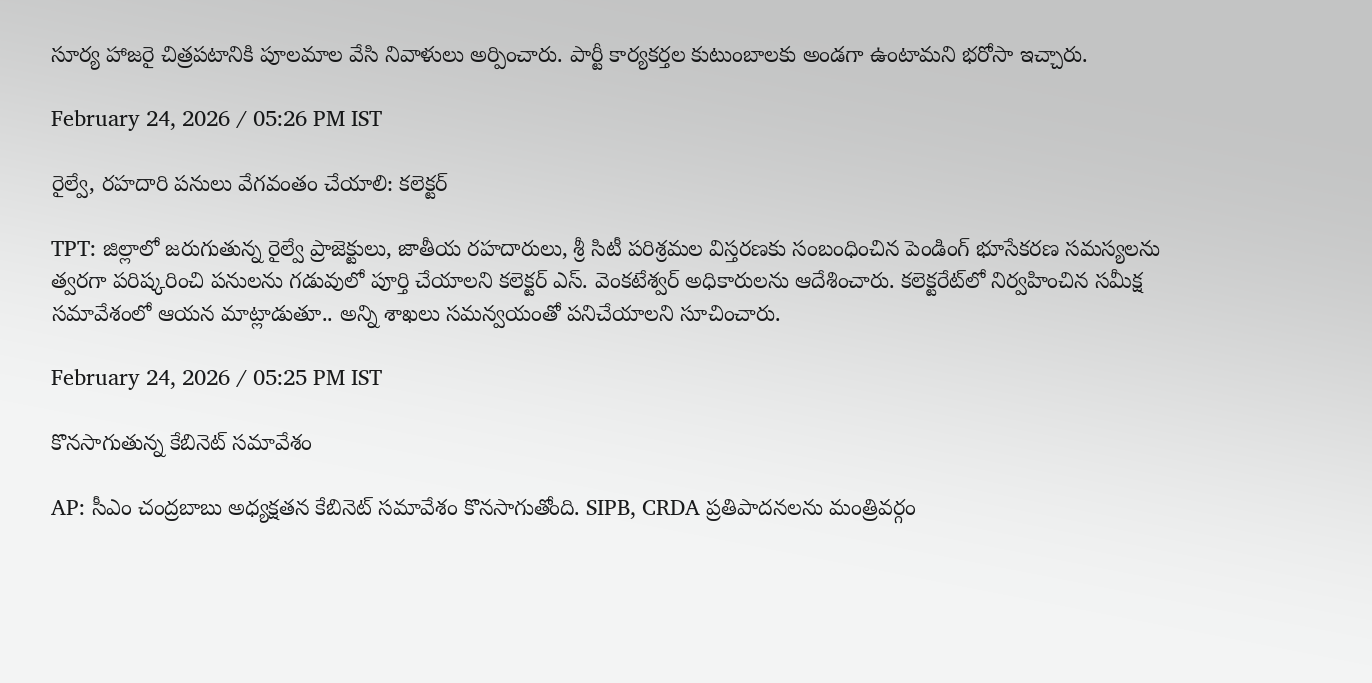సూర్య హాజరై చిత్రపటానికి పూలమాల వేసి నివాళులు అర్పించారు. పార్టీ కార్యకర్తల కుటుంబాలకు అండగా ఉంటామని భరోసా ఇచ్చారు.

February 24, 2026 / 05:26 PM IST

రైల్వే, రహదారి పనులు వేగవంతం చేయాలి: కలెక్టర్

TPT: జిల్లాలో జరుగుతున్న రైల్వే ప్రాజెక్టులు, జాతీయ రహదారులు, శ్రీ సిటీ పరిశ్రమల విస్తరణకు సంబంధించిన పెండింగ్ భూసేకరణ సమస్యలను త్వరగా పరిష్కరించి పనులను గడువులో పూర్తి చేయాలని కలెక్టర్ ఎస్. వెంకటేశ్వర్ అధికారులను ఆదేశించారు. కలెక్టరేట్‌లో నిర్వహించిన సమీక్ష సమావేశంలో ఆయన మాట్లాడుతూ.. అన్ని శాఖలు సమన్వయంతో పనిచేయాలని సూచించారు.

February 24, 2026 / 05:25 PM IST

కొనసాగుతున్న కేబినెట్ సమావేశం

AP: సీఎం చంద్రబాబు అధ్యక్షతన కేబినెట్ సమావేశం కొనసాగుతోంది. SIPB, CRDA ప్రతిపాదనలను మంత్రివర్గం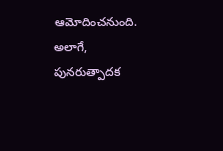ఆమోదించనుంది. అలాగే, పునరుత్పాదక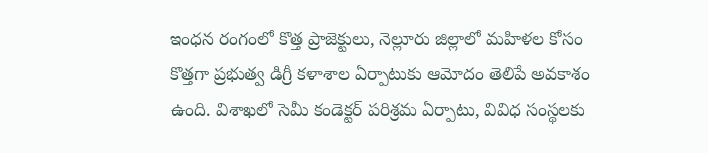ఇంధన రంగంలో కొత్త ప్రాజెక్టులు, నెల్లూరు జిల్లాలో మహిళల కోసం కొత్తగా ప్రభుత్వ డిగ్రీ కళాశాల ఏర్పాటుకు ఆమోదం తెలిపే అవకాశం ఉంది. విశాఖలో సెమీ కండెక్టర్ పరిశ్రమ ఏర్పాటు, వివిధ సంస్థలకు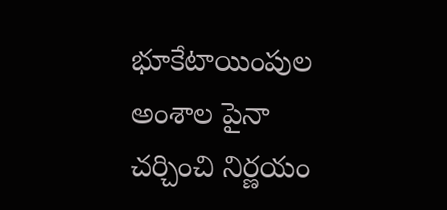భూకేటాయింపుల అంశాల పైనా చర్చించి నిర్ణయం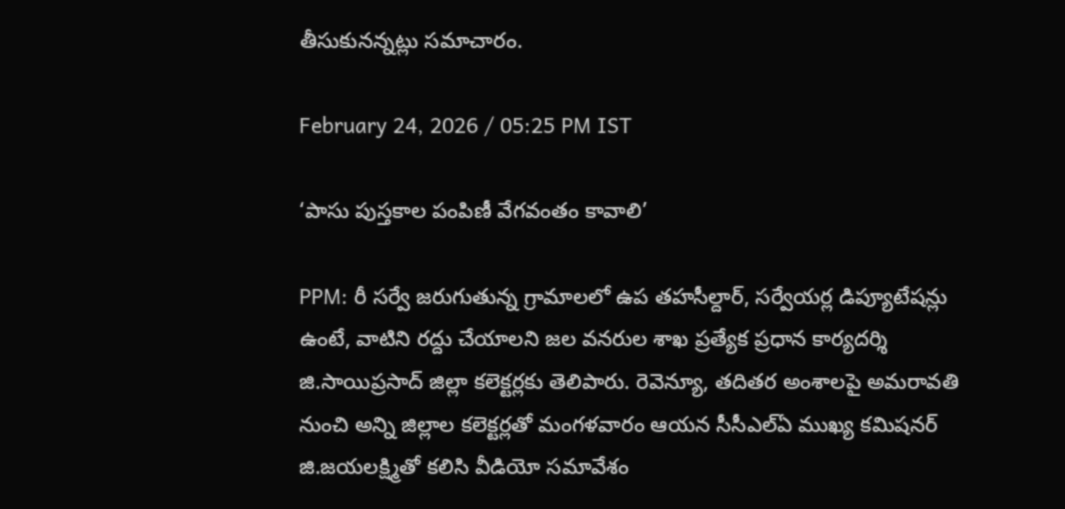తీసుకునన్నట్లు సమాచారం.

February 24, 2026 / 05:25 PM IST

‘పాసు పుస్తకాల పంపిణీ వేగవంతం కావాలి’

PPM: రీ సర్వే జరుగుతున్న గ్రామాలలో ఉప తహసీల్దార్, సర్వేయర్ల డిప్యూటేషన్లు ఉంటే, వాటిని రద్దు చేయాలని జల వనరుల శాఖ ప్రత్యేక ప్రధాన కార్యదర్శి జి.సాయిప్రసాద్ జిల్లా కలెక్టర్లకు తెలిపారు. రెవెన్యూ, తదితర అంశాలపై అమరావతి నుంచి అన్ని జిల్లాల కలెక్టర్లతో మంగళవారం ఆయన సీసీఎల్ఏ ముఖ్య కమిషనర్ జి.జయలక్ష్మితో కలిసి వీడియో సమావేశం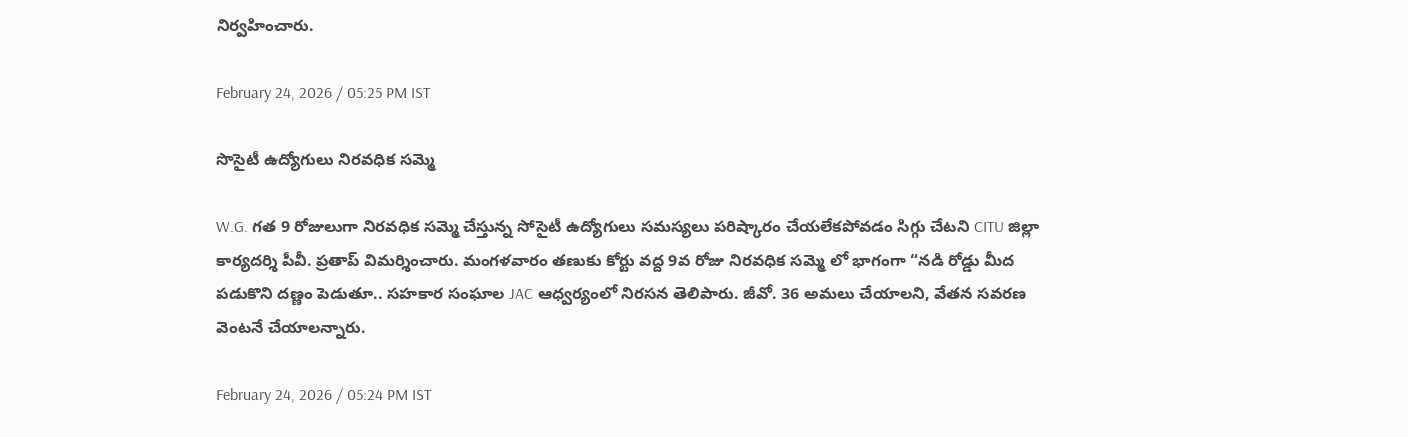నిర్వహించారు.

February 24, 2026 / 05:25 PM IST

సొసైటీ ఉద్యోగులు నిరవధిక సమ్మె

W.G. గత 9 రోజులుగా నిరవధిక సమ్మె చేస్తున్న సోసైటీ ఉద్యోగులు సమస్యలు పరిష్కారం చేయలేకపోవడం సిగ్గు చేటని CITU జిల్లా కార్యదర్శి పీవీ. ప్రతాప్ విమర్శించారు. మంగళవారం తణుకు కోర్టు వద్ద 9వ రోజు నిరవధిక సమ్మె లో భాగంగా “నడి రోడ్డు మీద పడుకొని దణ్ణం పెడుతూ.. సహకార సంఘాల JAC ఆధ్వర్యంలో నిరసన తెలిపారు. జీవో. 36 అమలు చేయాలని, వేతన సవరణ వెంటనే చేయాలన్నారు.

February 24, 2026 / 05:24 PM IST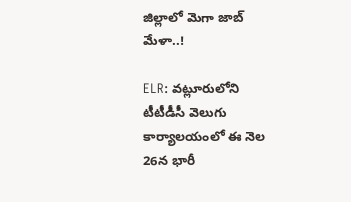జిల్లాలో మెగా జాబ్ మేళా..!

ELR: వట్లూరులోని టీటీడీసీ వెలుగు కార్యాలయంలో ఈ నెల 26న భారీ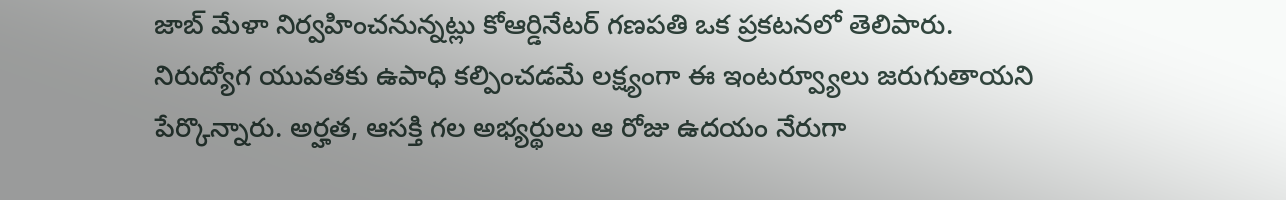జాబ్ మేళా నిర్వహించనున్నట్లు కోఆర్డినేటర్ గణపతి ఒక ప్రకటనలో తెలిపారు. నిరుద్యోగ యువతకు ఉపాధి కల్పించడమే లక్ష్యంగా ఈ ఇంటర్వ్యూలు జరుగుతాయని పేర్కొన్నారు. అర్హత, ఆసక్తి గల అభ్యర్థులు ఆ రోజు ఉదయం నేరుగా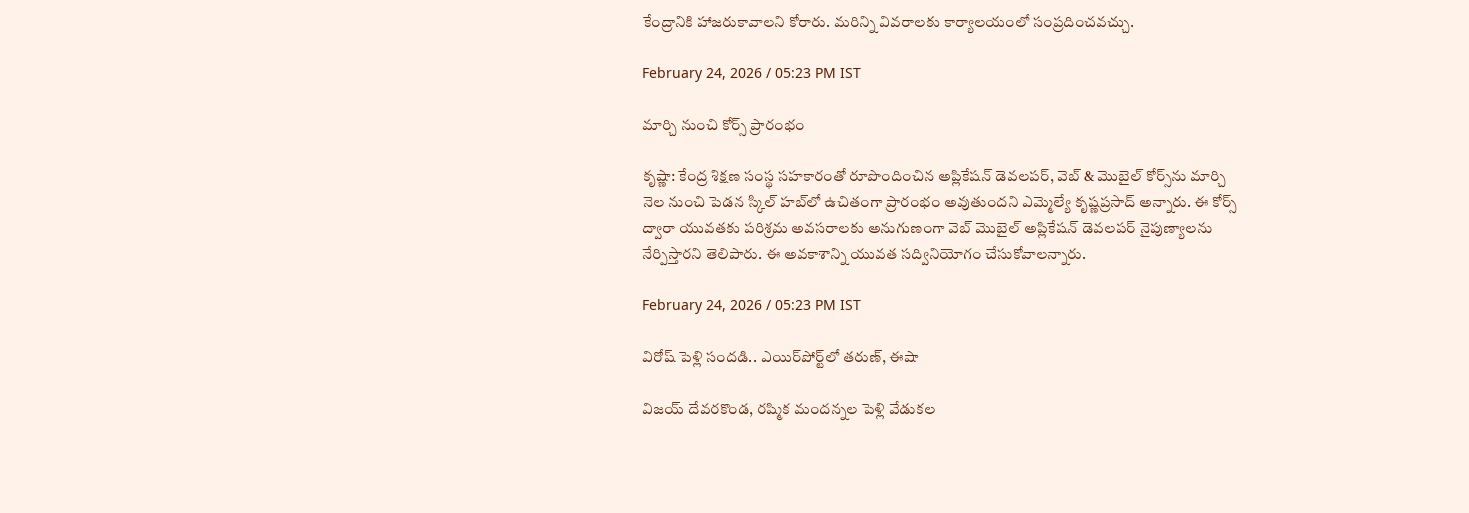కేంద్రానికి హాజరుకావాలని కోరారు. మరిన్ని వివరాలకు కార్యాలయంలో సంప్రదించవచ్చు.

February 24, 2026 / 05:23 PM IST

మార్చి నుంచి కోర్స్ ప్రారంభం

కృష్ణా: కేంద్ర శిక్షణ సంస్థ సహకారంతో రూపొందించిన అప్లికేషన్ డెవలపర్, వెబ్ & మొబైల్ కోర్స్‌ను మార్చి నెల నుంచి పెడన స్కిల్ హబ్‌లో ఉచితంగా ప్రారంభం అవుతుందని ఎమ్మెల్యే కృష్ణప్రసాద్ అన్నారు. ఈ కోర్స్ ద్వారా యువతకు పరిశ్రమ అవసరాలకు అనుగుణంగా వెబ్ మొబైల్ అప్లికేషన్ డెవలపర్ నైపుణ్యాలను నేర్పిస్తారని తెలిపారు. ఈ అవకాశాన్ని యువత సద్వినియోగం చేసుకోవాలన్నారు.

February 24, 2026 / 05:23 PM IST

విరోష్ పెళ్లి సందడి.. ఎయిర్‌పోర్ట్‌లో తరుణ్, ఈషా

విజయ్ దేవరకొండ, రష్మిక మందన్నల పెళ్లి వేడుకల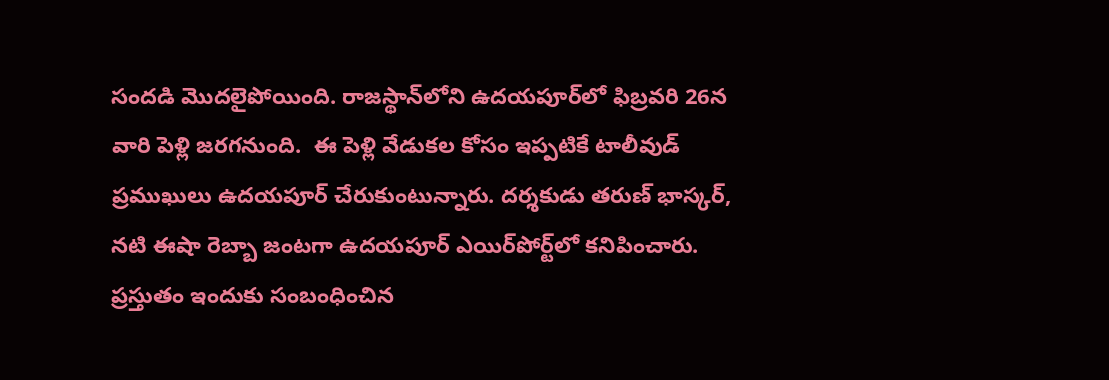సందడి మొదలైపోయింది. రాజస్థాన్‌లోని ఉదయపూర్‌లో ఫిబ్రవరి 26న వారి పెళ్లి జరగనుంది.  ఈ పెళ్లి వేడుకల కోసం ఇప్పటికే టాలీవుడ్ ప్రముఖులు ఉదయపూర్ చేరుకుంటున్నారు. దర్శకుడు తరుణ్ భాస్కర్, నటి ఈషా రెబ్బా జంటగా ఉదయపూర్ ఎయిర్‌పోర్ట్‌లో కనిపించారు. ప్రస్తుతం ఇందుకు సంబంధించిన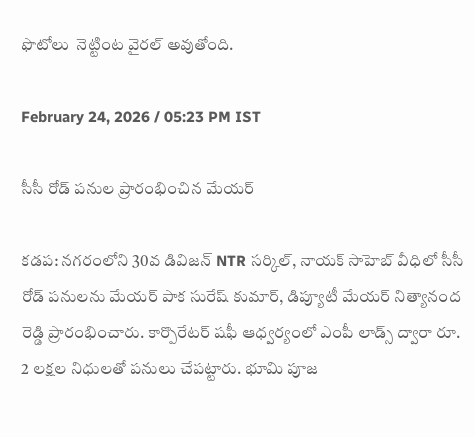ఫొటోలు  నెట్టింట వైరల్ అవుతోంది.

February 24, 2026 / 05:23 PM IST

సీసీ రోడ్ పనుల ప్రారంభించిన మేయర్

కడప: నగరంలోని 30వ డివిజన్ NTR సర్కిల్, నాయక్ సాహెబ్ వీధిలో సీసీ రోడ్ పనులను మేయర్ పాక సురేష్ కుమార్, డిప్యూటీ మేయర్ నిత్యానంద రెడ్డి ప్రారంభించారు. కార్పొరేటర్ షఫీ ఆధ్వర్యంలో ఎంపీ లాడ్స్ ద్వారా రూ. 2 లక్షల నిధులతో పనులు చేపట్టారు. భూమి పూజ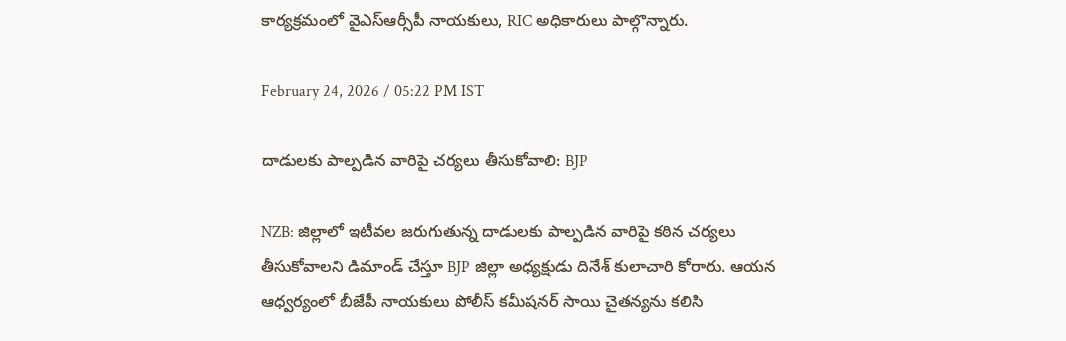కార్యక్రమంలో వైఎస్ఆర్సీపీ నాయకులు, RIC అధికారులు పాల్గొన్నారు.

February 24, 2026 / 05:22 PM IST

దాడులకు పాల్పడిన వారిపై చర్యలు తీసుకోవాలి: BJP

NZB: జిల్లాలో ఇటీవల జరుగుతున్న దాడులకు పాల్పడిన వారిపై కఠిన చర్యలు తీసుకోవాలని డిమాండ్ చేస్తూ BJP జిల్లా అధ్యక్షుడు దినేశ్ కులాచారి కోరారు. ఆయన ఆధ్వర్యంలో బీజేపీ నాయకులు పోలీస్ కమీషనర్ సాయి చైతన్యను కలిసి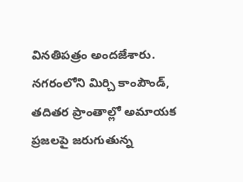వినతిపత్రం అందజేశారు. నగరంలోని మిర్చి కాంపౌండ్, తదితర ప్రాంతాల్లో అమాయక ప్రజలపై జరుగుతున్న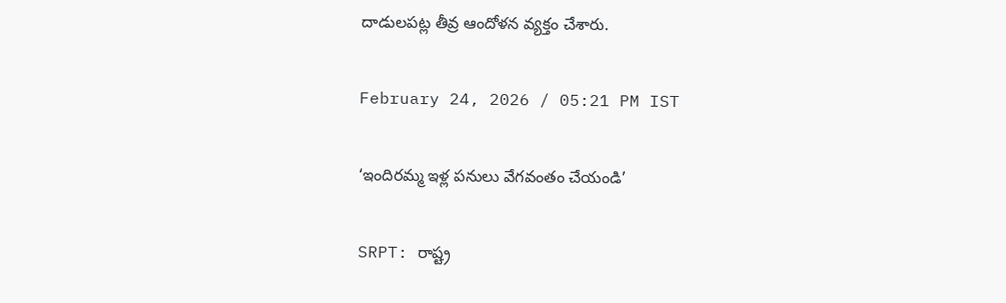దాడులపట్ల తీవ్ర ఆందోళన వ్యక్తం చేశారు.

February 24, 2026 / 05:21 PM IST

‘ఇందిరమ్మ ఇళ్ల పనులు వేగవంతం చేయండి’

SRPT: రాష్ట్ర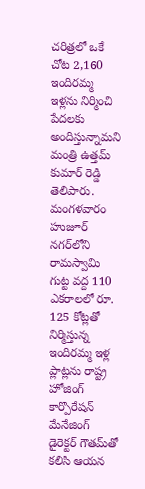చరిత్రలో ఒకే చోట 2,160 ఇందిరమ్మ ఇళ్లను నిర్మించి పేదలకు అందిస్తున్నామని మంత్రి ఉత్తమ్ కుమార్ రెడ్డి తెలిపారు. మంగళవారం హుజూర్ నగర్‌లోని రామస్వామి గుట్ట వద్ద 110 ఎకరాలలో రూ. 125 కోట్లతో నిర్మిస్తున్న ఇందిరమ్మ ఇళ్ల ప్లాట్లను రాష్ట్ర హోజింగ్ కార్పొరేషన్ మేనేజింగ్ డైరెక్టర్ గౌతమ్‌తో కలిసి ఆయన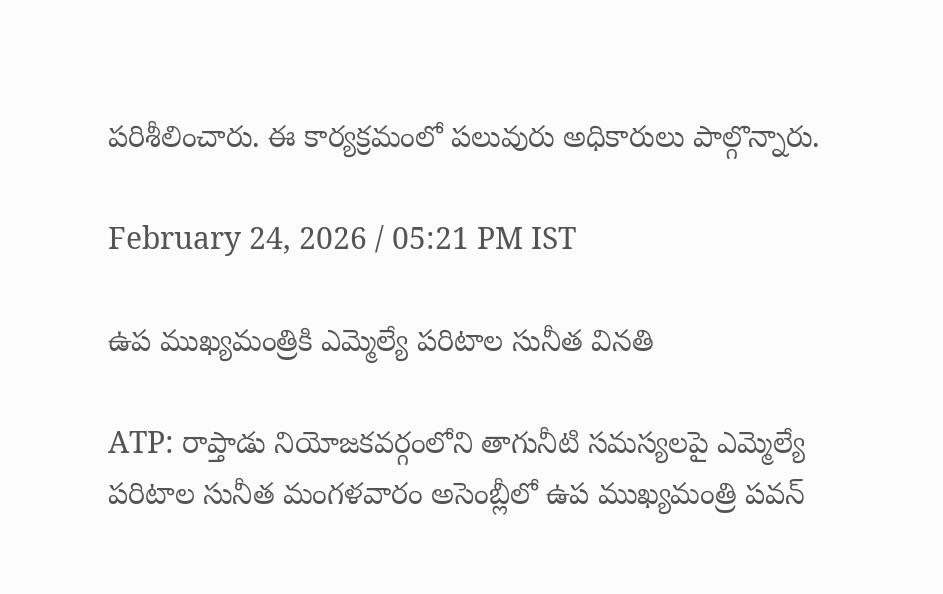పరిశీలించారు. ఈ కార్యక్రమంలో పలువురు అధికారులు పాల్గొన్నారు.

February 24, 2026 / 05:21 PM IST

ఉప ముఖ్యమంత్రికి ఎమ్మెల్యే పరిటాల సునీత వినతి

ATP: రాప్తాడు నియోజకవర్గంలోని తాగునీటి సమస్యలపై ఎమ్మెల్యే పరిటాల సునీత మంగళవారం అసెంబ్లీలో ఉప ముఖ్యమంత్రి పవన్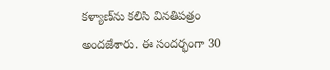కళ్యాణ్‌ను కలిసి వినతిపత్రం అందజేశారు. ఈ సందర్భంగా 30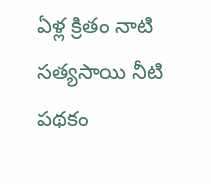ఏళ్ల క్రితం నాటి సత్యసాయి నీటి పథకం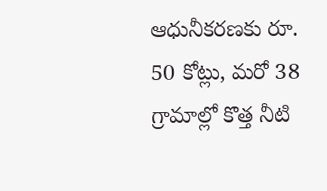ఆధునీకరణకు రూ. 50 కోట్లు, మరో 38 గ్రామాల్లో కొత్త నీటి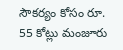సౌకర్యం కోసం రూ. 55 కోట్లు మంజూరు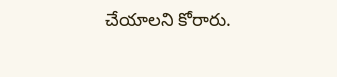చేయాలని కోరారు.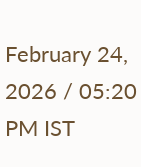February 24, 2026 / 05:20 PM IST